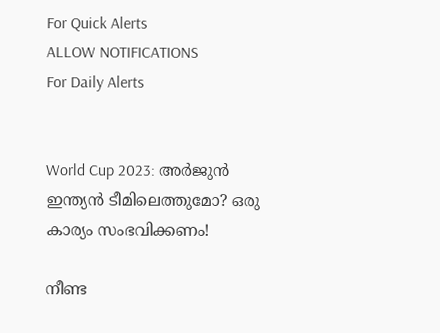For Quick Alerts
ALLOW NOTIFICATIONS
For Daily Alerts


World Cup 2023: അര്‍ജുന്‍ ഇന്ത്യന്‍ ടീമിലെത്തുമോ? ഒരു കാര്യം സംഭവിക്കണം!

നീണ്ട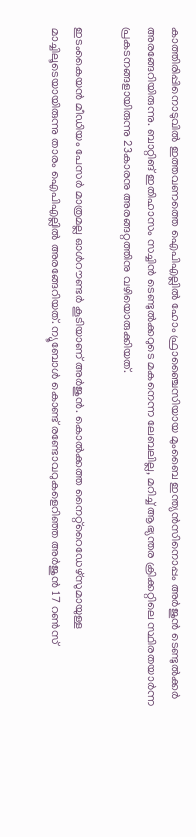കാത്തിരിപ്പിനൊടുവില്‍ ഇത്തവണത്തെ ഐപിഎല്ലില്‍ ഹോം ഫ്രാഞ്ചൈസിയായ മുംബൈ ഇന്ത്യന്‍സിനൊപ്പം അര്‍ജുന്‍ ടെണ്ടുല്‍ക്കര്‍ അരങ്ങേറിയിരുന്നു. ബാറ്റിങ് ഇതിഹാസം സച്ചിന്‍ ടെണ്ടുല്‍ക്കറുടെ മകനെന്ന ലേബലില്ല, മറിച്ച് ആഭ്യന്തര ക്രിക്കറ്റിലെ സ്ഥിരതയാര്‍ന്ന പ്രകടനങ്ങളായിരുന്നു 23കാരനു അരങ്ങറ്റത്തിനു വഴിയൊരുക്കിയത്.

ഇടംകൈയന്‍ മീഡിയം പേസര്‍ മാത്രമല്ല ഓള്‍റൗണ്ടര്‍ കൂടിയാണ് അര്‍ജുന്‍. കൊല്‍ക്കത്ത നൈറ്റ്‌റൈഡേഴ്‌സുമായുള്ള മാച്ചിലൂടെയായിരുന്നു താരം ഐപിഎല്ലില്‍ അരങ്ങേറിയത്. ന്യൂബോള്‍ കൊണ്ട് രണ്ടോവറുകളെറിഞ്ഞ അര്‍ജുന്‍ 17 റണ്‍സ്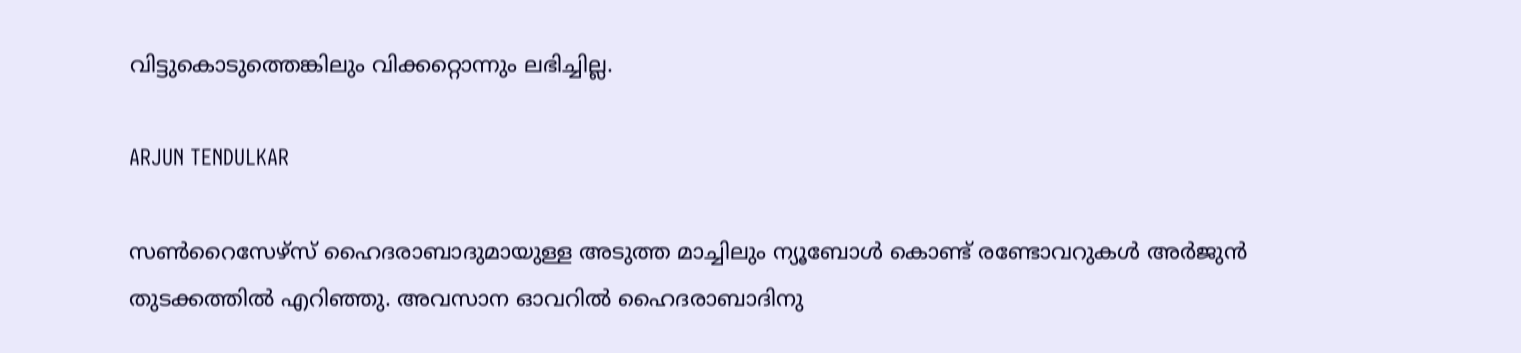വിട്ടുകൊടുത്തെങ്കിലും വിക്കറ്റൊന്നും ലഭിച്ചില്ല.

ARJUN TENDULKAR

സണ്‍റൈസേഴ്‌സ് ഹൈദരാബാദുമായുള്ള അടുത്ത മാച്ചിലും ന്യൂബോള്‍ കൊണ്ട് രണ്ടോവറുകള്‍ അര്‍ജുന്‍ തുടക്കത്തില്‍ എറിഞ്ഞു. അവസാന ഓവറില്‍ ഹൈദരാബാദിനു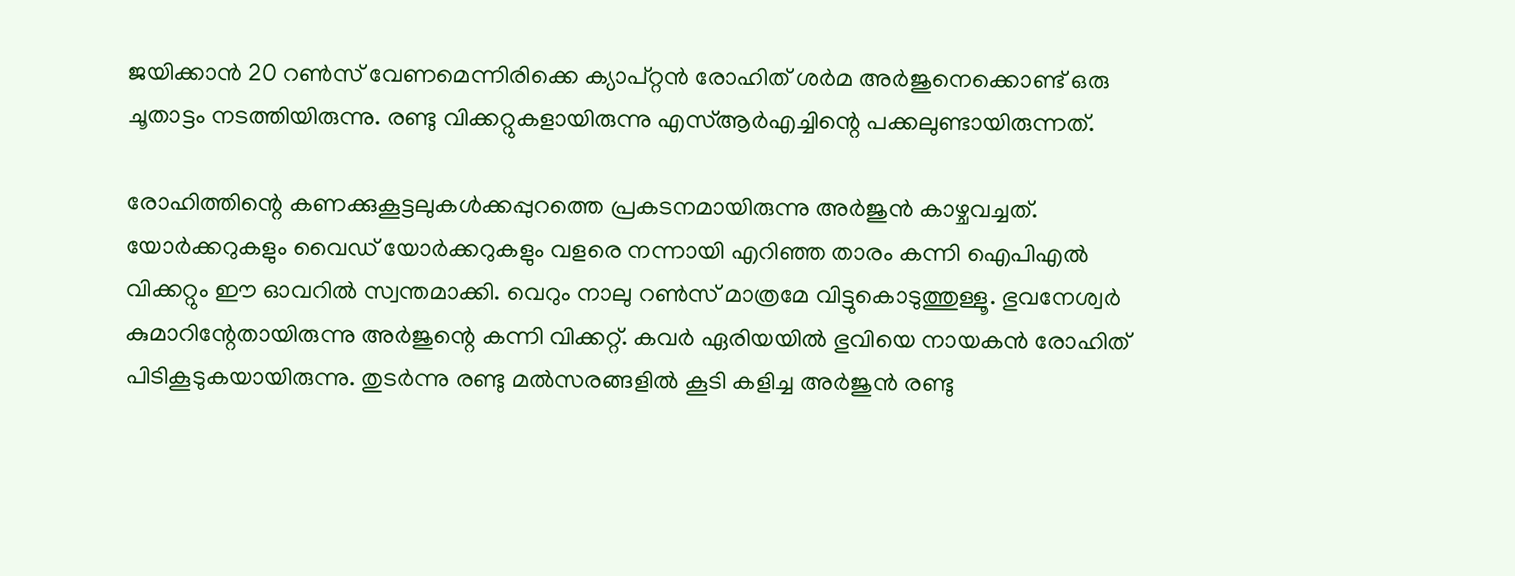ജയിക്കാന്‍ 20 റണ്‍സ് വേണമെന്നിരിക്കെ ക്യാപ്റ്റന്‍ രോഹിത് ശര്‍മ അര്‍ജുനെക്കൊണ്ട് ഒരു ചൂതാട്ടം നടത്തിയിരുന്നു. രണ്ടു വിക്കറ്റുകളായിരുന്നു എസ്ആര്‍എച്ചിന്റെ പക്കലുണ്ടായിരുന്നത്.

രോഹിത്തിന്റെ കണക്കുകൂട്ടലുകള്‍ക്കപ്പുറത്തെ പ്രകടനമായിരുന്നു അര്‍ജുന്‍ കാഴ്ചവച്ചത്. യോര്‍ക്കറുകളും വൈഡ് യോര്‍ക്കറുകളും വളരെ നന്നായി എറിഞ്ഞ താരം കന്നി ഐപിഎല്‍ വിക്കറ്റും ഈ ഓവറില്‍ സ്വന്തമാക്കി. വെറും നാലു റണ്‍സ് മാത്രമേ വിട്ടുകൊടുത്തുള്ളൂ. ഭുവനേശ്വര്‍ കുമാറിന്റേതായിരുന്നു അര്‍ജുന്റെ കന്നി വിക്കറ്റ്. കവര്‍ ഏരിയയില്‍ ഭുവിയെ നായകന്‍ രോഹിത് പിടികൂടുകയായിരുന്നു. തുടര്‍ന്നു രണ്ടു മല്‍സരങ്ങളില്‍ കൂടി കളിച്ച അര്‍ജുന്‍ രണ്ടു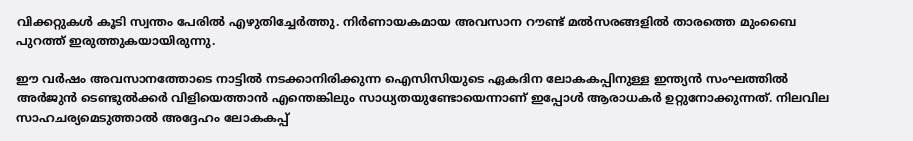വിക്കറ്റുകള്‍ കൂടി സ്വന്തം പേരില്‍ എഴുതിച്ചേര്‍ത്തു. നിര്‍ണായകമായ അവസാന റൗണ്ട് മല്‍സരങ്ങളില്‍ താരത്തെ മുംബൈ പുറത്ത് ഇരുത്തുകയായിരുന്നു.

ഈ വര്‍ഷം അവസാനത്തോടെ നാട്ടില്‍ നടക്കാനിരിക്കുന്ന ഐസിസിയുടെ ഏകദിന ലോകകപ്പിനുള്ള ഇന്ത്യന്‍ സംഘത്തില്‍ അര്‍ജുന്‍ ടെണ്ടുല്‍ക്കര്‍ വിളിയെത്താന്‍ എന്തെങ്കിലും സാധ്യതയുണ്ടോയെന്നാണ് ഇപ്പോള്‍ ആരാധകര്‍ ഉറ്റുനോക്കുന്നത്. നിലവില സാഹചര്യമെടുത്താല്‍ അദ്ദേഹം ലോകകപ്പ്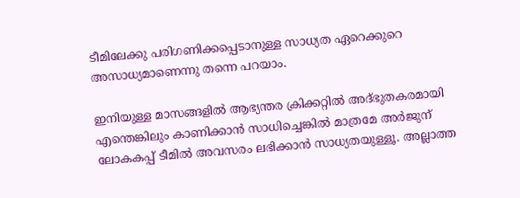ടീമിലേക്കു പരിഗണിക്കപ്പെടാനുള്ള സാധ്യത ഏറെക്കുറെ അസാധ്യമാണെന്നു തന്നെ പറയാം.

ഇനിയുള്ള മാസങ്ങളില്‍ ആഭ്യന്തര ക്രിക്കറ്റില്‍ അദ്ഭുതകരമായി എന്തെങ്കിലും കാണിക്കാന്‍ സാധിച്ചെങ്കില്‍ മാത്രമേ അര്‍ജുന് ലോകകപ്പ് ടീമില്‍ അവസരം ലഭിക്കാന്‍ സാധ്യതയുള്ളൂ. അല്ലാത്ത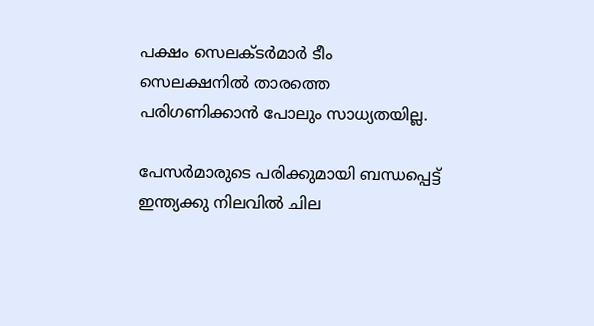പക്ഷം സെലക്ടര്‍മാര്‍ ടീം സെലക്ഷനില്‍ താരത്തെ പരിഗണിക്കാന്‍ പോലും സാധ്യതയില്ല.

പേസര്‍മാരുടെ പരിക്കുമായി ബന്ധപ്പെട്ട് ഇന്ത്യക്കു നിലവില്‍ ചില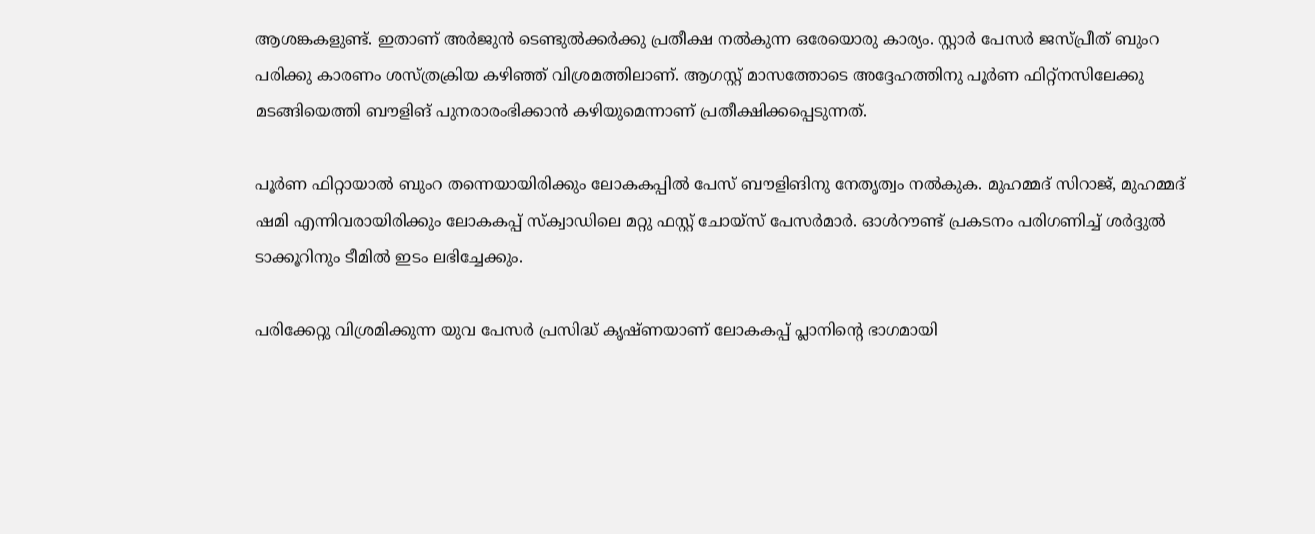ആശങ്കകളുണ്ട്. ഇതാണ് അര്‍ജുന്‍ ടെണ്ടുല്‍ക്കര്‍ക്കു പ്രതീക്ഷ നല്‍കുന്ന ഒരേയൊരു കാര്യം. സ്റ്റാര്‍ പേസര്‍ ജസ്പ്രീത് ബുംറ പരിക്കു കാരണം ശസ്ത്രക്രിയ കഴിഞ്ഞ് വിശ്രമത്തിലാണ്. ആഗസ്റ്റ് മാസത്തോടെ അദ്ദേഹത്തിനു പൂര്‍ണ ഫിറ്റ്‌നസിലേക്കു മടങ്ങിയെത്തി ബൗളിങ് പുനരാരംഭിക്കാന്‍ കഴിയുമെന്നാണ് പ്രതീക്ഷിക്കപ്പെടുന്നത്.

പൂര്‍ണ ഫിറ്റായാല്‍ ബുംറ തന്നെയായിരിക്കും ലോകകപ്പില്‍ പേസ് ബൗളിങിനു നേതൃത്വം നല്‍കുക. മുഹമ്മദ് സിറാജ്, മുഹമ്മദ് ഷമി എന്നിവരായിരിക്കും ലോകകപ്പ് സ്‌ക്വാഡിലെ മറ്റു ഫസ്റ്റ് ചോയ്‌സ് പേസര്‍മാര്‍. ഓള്‍റൗണ്ട് പ്രകടനം പരിഗണിച്ച് ശര്‍ദ്ദുല്‍ ടാക്കൂറിനും ടീമില്‍ ഇടം ലഭിച്ചേക്കും.

പരിക്കേറ്റു വിശ്രമിക്കുന്ന യുവ പേസര്‍ പ്രസിദ്ധ് കൃഷ്ണയാണ് ലോകകപ്പ് പ്ലാനിന്റെ ഭാഗമായി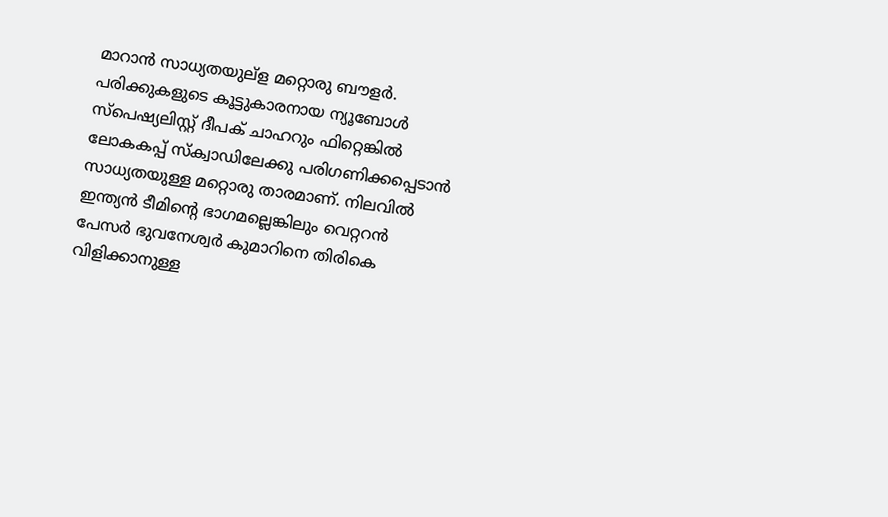മാറാന്‍ സാധ്യതയുല്‌ള മറ്റൊരു ബൗളര്‍. പരിക്കുകളുടെ കൂട്ടുകാരനായ ന്യൂബോള്‍ സ്‌പെഷ്യലിസ്റ്റ് ദീപക് ചാഹറും ഫിറ്റെങ്കില്‍ ലോകകപ്പ് സ്‌ക്വാഡിലേക്കു പരിഗണിക്കപ്പെടാന്‍ സാധ്യതയുള്ള മറ്റൊരു താരമാണ്. നിലവില്‍ ഇന്ത്യന്‍ ടീമിന്റെ ഭാഗമല്ലെങ്കിലും വെറ്ററന്‍ പേസര്‍ ഭുവനേശ്വര്‍ കുമാറിനെ തിരികെ വിളിക്കാനുള്ള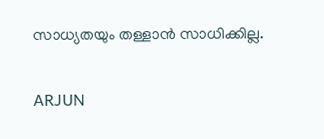സാധ്യതയും തള്ളാന്‍ സാധിക്കില്ല.

ARJUN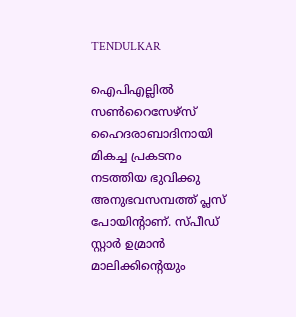TENDULKAR

ഐപിഎല്ലില്‍ സണ്‍റൈസേഴ്‌സ് ഹൈദരാബാദിനായി മികച്ച പ്രകടനം നടത്തിയ ഭുവിക്കു അനുഭവസമ്പത്ത് പ്ലസ് പോയിന്റാണ്. സ്പീഡ് സ്റ്റാര്‍ ഉമ്രാന്‍ മാലിക്കിന്റെയും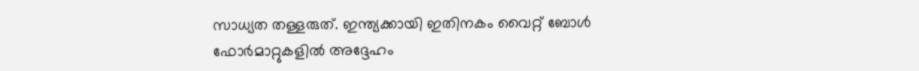സാധ്യത തള്ളരുത്. ഇന്ത്യക്കായി ഇതിനകം വൈറ്റ് ബോള്‍ ഫോര്‍മാറ്റുകളില്‍ അദ്ദേഹം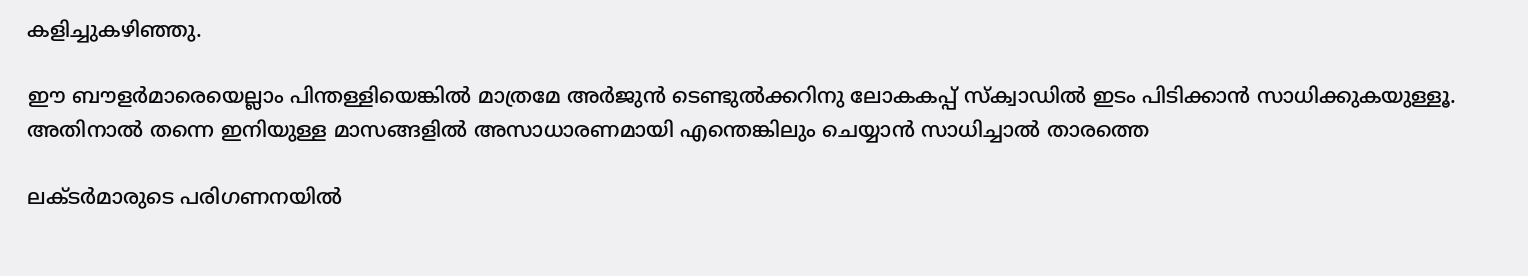കളിച്ചുകഴിഞ്ഞു.

ഈ ബൗളര്‍മാരെയെല്ലാം പിന്തള്ളിയെങ്കില്‍ മാത്രമേ അര്‍ജുന്‍ ടെണ്ടുല്‍ക്കറിനു ലോകകപ്പ് സ്‌ക്വാഡില്‍ ഇടം പിടിക്കാന്‍ സാധിക്കുകയുള്ളൂ. അതിനാല്‍ തന്നെ ഇനിയുള്ള മാസങ്ങളില്‍ അസാധാരണമായി എന്തെങ്കിലും ചെയ്യാന്‍ സാധിച്ചാല്‍ താരത്തെ

ലക്ടര്‍മാരുടെ പരിഗണനയില്‍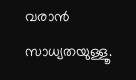വരാന്‍ സാധ്യതയുള്ളൂ.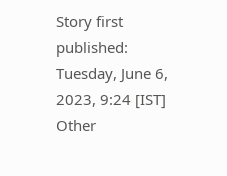Story first published: Tuesday, June 6, 2023, 9:24 [IST]
Other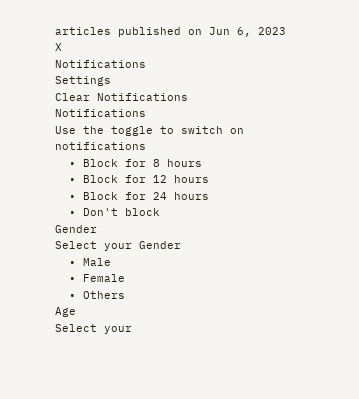articles published on Jun 6, 2023
X
Notifications
Settings
Clear Notifications
Notifications
Use the toggle to switch on notifications
  • Block for 8 hours
  • Block for 12 hours
  • Block for 24 hours
  • Don't block
Gender
Select your Gender
  • Male
  • Female
  • Others
Age
Select your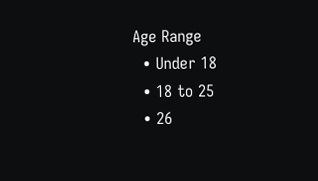Age Range
  • Under 18
  • 18 to 25
  • 26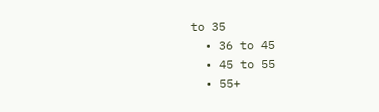to 35
  • 36 to 45
  • 45 to 55
  • 55+